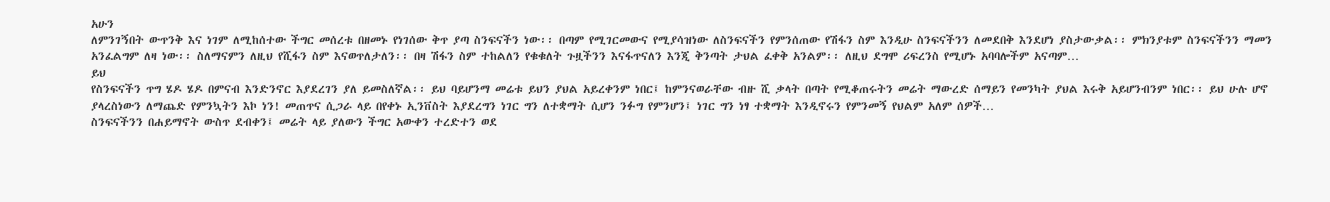አሁን
ለምንገኝበት ውጥንቅ እና ነገም ለሚከሰተው ችግር መሰረቱ በዘመኑ የነገሰው ቅጥ ያጣ ስንፍናችን ነው፡፡ በጣም የሚገርመውና የሚያሳዝነው ለስንፍናችን የምንሰጠው የሽፋን ስም እንዲሁ ስንፍናችንን ለመደበቅ እንደሆነ ያስታውቃል፡፡ ምክንያቱም ስንፍናችንን ማመን አንፈልግም ለዛ ነው፡፡ ስለማናምን ለዚህ የሺፋን ስም እናወጥለታለን፡፡ በዛ ሽፋን ስም ተከልለን የቁቁለት ጉዟችንን እናፋጥናለን እንጂ ቅንጣት ታህል ፈቀቅ አንልም፡፡ ለዚህ ደግሞ ሪፍረንስ የሚሆኑ አባባሎችም አናጣም…
ይህ
የስንፍናችን ጥግ ሄዶ ሄዶ በምናብ እንድንኖር እያደረገን ያለ ይመስለኛል፡፡ ይህ ባይሆንማ መሬቱ ይህን ያህል አይረቀንም ነበር፤ ከምንናወራቸው ብዙ ሺ ቃላት በጣት የሚቆጠሩትን መሬት ማውረድ ሰማይን የመንካት ያህል እሩቅ አይሆንብንም ነበር፡፡ ይህ ሁሉ ሆኖ ያላረስነውን ለማጨድ የምንኳትን እኮ ነን! መጠጥና ሲጋራ ላይ በየቀኑ ኢንቨስት እያደረግን ነገር ግን ለተቋማት ሲሆን ንፉግ የምንሆን፤ ነገር ግን ነፃ ተቋማት እንዲኖሩን የምንመኝ የህልም አለም ሰዎች…
ስንፍናችንን በሐይማኖት ውስጥ ደብቀን፤ መሬት ላይ ያለውን ችግር አውቀን ተረድተን ወደ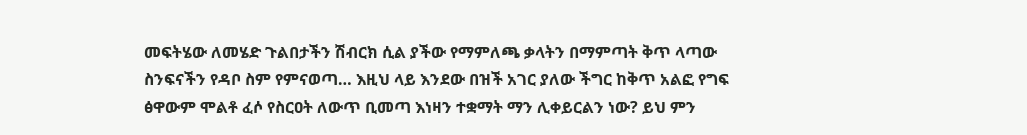መፍትሄው ለመሄድ ጉልበታችን ሽብርክ ሲል ያችው የማምለጫ ቃላትን በማምጣት ቅጥ ላጣው ስንፍናችን የዳቦ ስም የምናወጣ… እዚህ ላይ እንደው በዝች አገር ያለው ችግር ከቅጥ አልፎ የግፍ ፅዋውም ሞልቶ ፈሶ የስርዐት ለውጥ ቢመጣ እነዛን ተቋማት ማን ሊቀይርልን ነው? ይህ ምን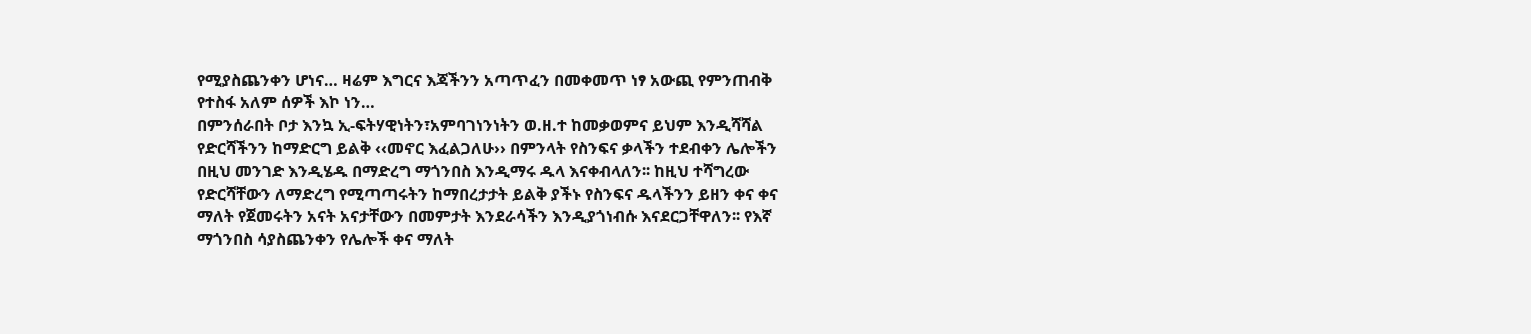የሚያስጨንቀን ሆነና… ዛሬም እግርና እጃችንን አጣጥፈን በመቀመጥ ነፃ አውጪ የምንጠብቅ የተስፋ አለም ሰዎች እኮ ነን…
በምንሰራበት ቦታ እንኳ ኢ-ፍትሃዊነትን፣አምባገነንነትን ወ.ዘ.ተ ከመቃወምና ይህም እንዲሻሻል የድርሻችንን ከማድርግ ይልቅ ‹‹መኖር እፈልጋለሁ›› በምንላት የስንፍና ቃላችን ተደብቀን ሌሎችን በዚህ መንገድ እንዲሄዱ በማድረግ ማጎንበስ እንዲማሩ ዱላ እናቀብላለን፡፡ ከዚህ ተሻግረው የድርሻቸውን ለማድረግ የሚጣጣሩትን ከማበረታታት ይልቅ ያችኑ የስንፍና ዱላችንን ይዘን ቀና ቀና ማለት የጀመሩትን አናት አናታቸውን በመምታት እንደራሳችን እንዲያጎነብሱ እናደርጋቸዋለን፡፡ የእኛ ማጎንበስ ሳያስጨንቀን የሌሎች ቀና ማለት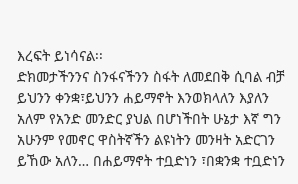እረፍት ይነሳናል፡፡
ድክመታችንንና ስንፋናችንን ስፋት ለመደበቅ ሲባል ብቻ ይህንን ቀንቋ፣ይህንን ሐይማኖት እንወክላለን እያለን አለም የአንድ መንድር ያህል በሆነችበት ሁኔታ እኛ ግን አሁንም የመኖር ዋስትኛችን ልዩነትን መንዛት አድርገን ይኸው አለን… በሐይማኖት ተቧድነን ፣በቋንቋ ተቧድነን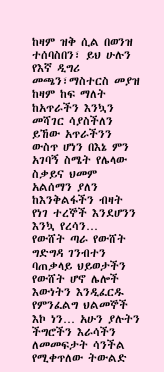ከዛም ዝቅ ሲል በወንዝ ተሰባስበን፣ ይህ ሁሉን የእኛ ዲግሪ መጫን፣ማስተርስ መያዝ ከዛም ከፍ ማለት ከአጥራችን እንኳን መሻገር ሳያስችለን ይኸው አጥራችንን ውስጥ ሆነን በእኔ ምን አገባኝ ስሜት የሌላው ስቃይና ህመም አልሰማን ያለን ከእንቅልፋችን ብዛት የነገ ተረኞች እንደሆንን እንኳ የረሳን…
የውሸት ጣራ የውሸት ግድግዳ ገንብተን ባጠቃላይ ህይወታችን የውሸት ሆኖ ሌሎች እውነትን እንዲፈርዱ የምንፈልግ ህልመኞች እኮ ነን… አሁን ያሉትን ችግሮችን እራሳችን ለመመፍታት ሳንችል የሚቀጥለው ትውልድ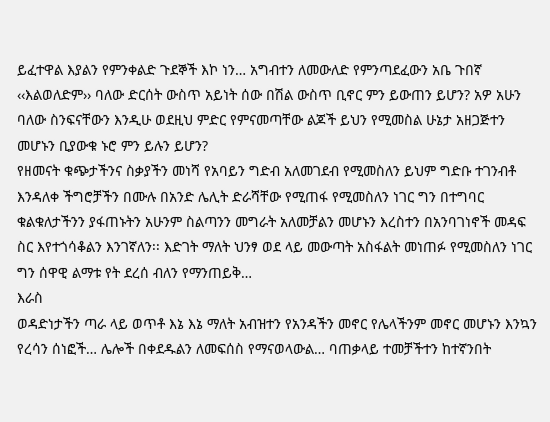ይፈተዋል እያልን የምንቀልድ ጉደኞች እኮ ነን… አግብተን ለመውለድ የምንጣደፈውን አቤ ጉበኛ ‹‹እልወለድም›› ባለው ድርሰት ውስጥ አይነት ሰው በሽል ውስጥ ቢኖር ምን ይውጠን ይሆን? አዎ አሁን ባለው ስንፍናቸውን እንዲሁ ወደዚህ ምድር የምናመጣቸው ልጆች ይህን የሚመስል ሁኔታ አዘጋጅተን መሆኑን ቢያውቁ ኑሮ ምን ይሉን ይሆን?
የዘመናት ቁጭታችንና ስቃያችን መነሻ የአባይን ግድብ አለመገደብ የሚመስለን ይህም ግድቡ ተገንብቶ እንዳለቀ ችግሮቻችን በሙሉ በአንድ ሌሊት ድራሻቸው የሚጠፋ የሚመስለን ነገር ግን በተግባር ቁልቁለታችንን ያፋጠኑትን አሁንም ስልጣንን መግራት አለመቻልን መሆኑን እረስተን በአንባገነኖች መዳፍ ስር እየተጎሳቆልን እንገኛለን፡፡ እድገት ማለት ህንፃ ወደ ላይ መውጣት አስፋልት መነጠፉ የሚመስለን ነገር ግን ሰዋዊ ልማቱ የት ደረሰ ብለን የማንጠይቅ…
እራስ
ወዳድነታችን ጣራ ላይ ወጥቶ እኔ እኔ ማለት አብዝተን የአንዳችን መኖር የሌላችንም መኖር መሆኑን እንኳን የረሳን ሰነፎች… ሌሎች በቀደዱልን ለመፍሰስ የማናወላውል… ባጠቃላይ ተመቻችተን ከተኛንበት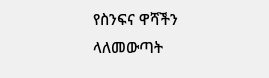የስንፍና ዋሻችን ላለመውጣት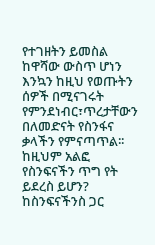የተገዘትን ይመስል ከዋሻው ውስጥ ሆነን እንኳን ከዚህ የወጡትን ሰዎች በሚናገሩት የምንደነብር፣ጥረታቸውን በለመድናት የስንፋና ቃላችን የምናጣጥል፡፡ ከዚህም አልፎ የስንፍናችን ጥግ የት ይደረስ ይሆን? ከስንፍናችንስ ጋር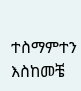ተስማምተን እስከመቼ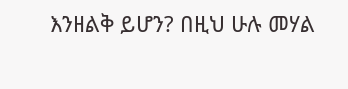እንዘልቅ ይሆን? በዚህ ሁሉ መሃል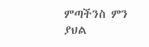ምጣችንስ ምን ያህል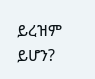ይረዝም ይሆን?